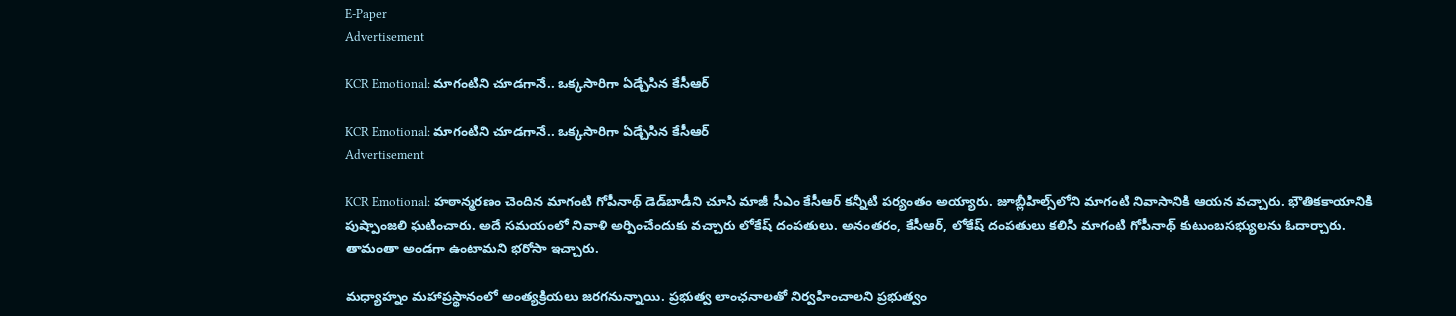E-Paper
Advertisement

KCR Emotional: మాగంటిని చూడగానే.. ఒక్కసారిగా ఏడ్చేసిన కేసీఆర్

KCR Emotional: మాగంటిని చూడగానే.. ఒక్కసారిగా ఏడ్చేసిన కేసీఆర్
Advertisement

KCR Emotional: హఠాన్మరణం చెందిన మాగంటి గోపీనాథ్‌ డెడ్‌బాడీని చూసి మాజీ సీఎం కేసీఆర్ కన్నీటి పర్యంతం అయ్యారు. జూబ్లీహిల్స్‌లోని మాగంటి నివాసానికి ఆయన వచ్చారు. భౌతికకాయానికి పుష్పాంజలి ఘటించారు. అదే సమయంలో నివాళి అర్పించేందుకు వచ్చారు లోకేష్ దంపతులు. అనంతరం, కేసీఆర్, లోకేష్ దంపతులు కలిసి మాగంటి గోపీనాథ్ కుటుంబసభ్యులను ఓదార్చారు. తామంతా అండగా ఉంటామని భరోసా ఇచ్చారు.

మధ్యాహ్నం మహాప్రస్థానంలో అంత్యక్రియలు జరగనున్నాయి. ప్రభుత్వ లాంఛనాలతో నిర్వహించాలని ప్రభుత్వం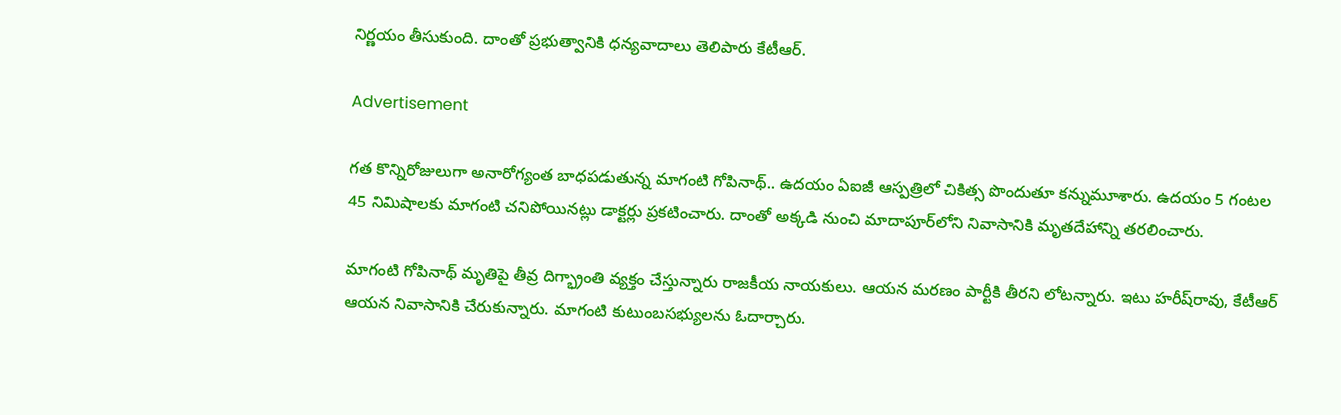నిర్ణయం తీసుకుంది. దాంతో ప్రభుత్వానికి ధన్యవాదాలు తెలిపారు కేటీఆర్‌.

Advertisement

గత కొన్నిరోజులుగా అనారోగ్యంత బాధపడుతున్న మాగంటి గోపినాథ్‌.. ఉదయం ఏఐజీ ఆస్పత్రిలో చికిత్స పొందుతూ కన్నుమూశారు. ఉదయం 5 గంటల 45 నిమిషాలకు మాగంటి చనిపోయినట్లు డాక్టర్లు ప్రకటించారు. దాంతో అక్కడి నుంచి మాదాపూర్‌లోని నివాసానికి మృతదేహాన్ని తరలించారు.

మాగంటి గోపినాథ్‌ మృతిపై తీవ్ర దిగ్భ్రాంతి వ్యక్తం చేస్తున్నారు రాజకీయ నాయకులు. ఆయన మరణం పార్టీకి తీరని లోటన్నారు. ఇటు హరీష్‌రావు, కేటీఆర్ ఆయన నివాసానికి చేరుకున్నారు. మాగంటి కుటుంబసభ్యులను ఓదార్చారు.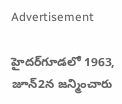Advertisement

హైదర్‌గూడలో 1963, జూన్‌2న జన్మించారు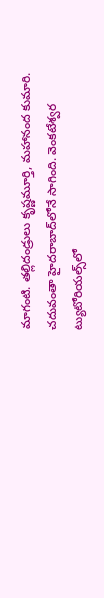మాగంటి. తల్లిదండ్రులు కృష్ణమూర్తి, మహానంద కుమారి. చదువంతా హైదరాబాద్‌లోనే సాగింది. వెంకటేశ్వర ట్యుటోరియల్స్‌లో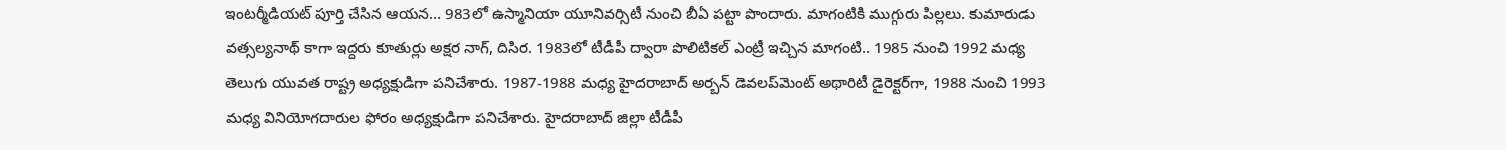ఇంటర్మీడియట్‌ పూర్తి చేసిన ఆయన… 983లో ఉస్మానియా యూనివర్సిటీ నుంచి బీఏ పట్టా పొందారు. మాగంటికి ముగ్గురు పిల్లలు. కుమారుడు వత్సల్యనాథ్‌ కాగా ఇద్దరు కూతుర్లు అక్షర నాగ్‌, దిసిర. 1983లో టీడీపీ ద్వారా పొలిటికల్ ఎంట్రీ ఇచ్చిన మాగంటి.. 1985 నుంచి 1992 మధ్య తెలుగు యువత రాష్ట్ర అధ్యక్షుడిగా పనిచేశారు. 1987-1988 మధ్య హైదరాబాద్ అర్బన్ డెవలప్‌మెంట్ అథారిటీ డైరెక్టర్‌గా, 1988 నుంచి 1993 మధ్య వినియోగదారుల ఫోరం అధ్యక్షుడిగా పనిచేశారు. హైదరాబాద్‌ జిల్లా టీడీపీ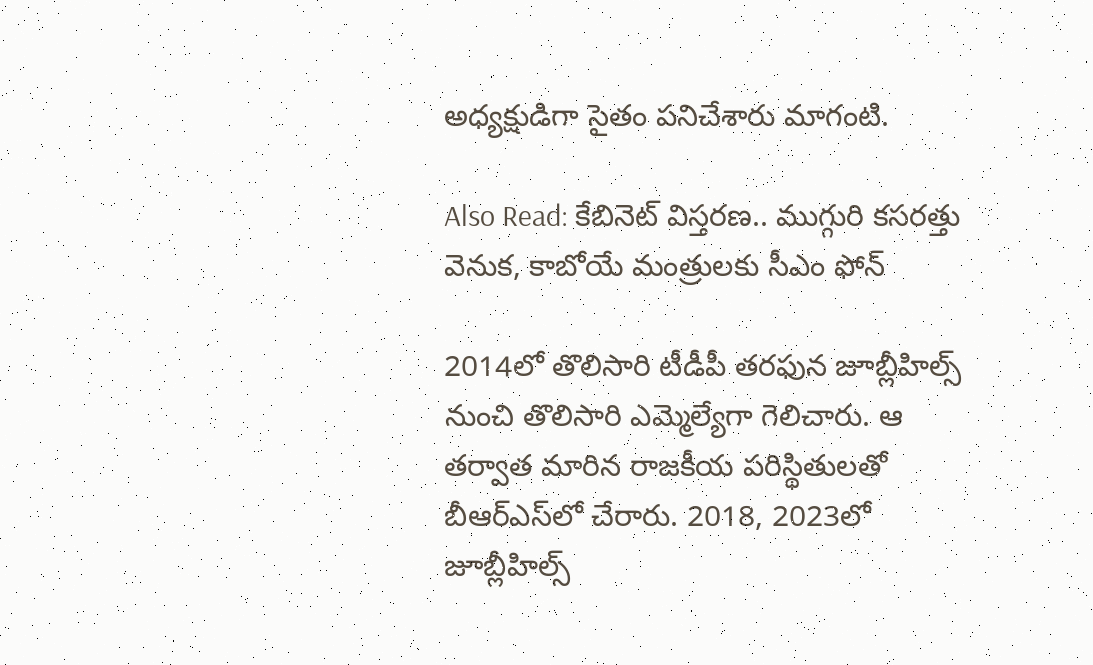అధ్యక్షుడిగా సైతం పనిచేశారు మాగంటి.

Also Read: కేబినెట్ విస్తరణ.. ముగ్గురి కసరత్తు వెనుక, కాబోయే మంత్రులకు సీఎం ఫోన్

2014లో తొలిసారి టీడీపీ తరఫున జూబ్లీహిల్స్ నుంచి తొలిసారి ఎమ్మెల్యేగా గెలిచారు. ఆ తర్వాత మారిన రాజకీయ పరిస్థితులతో బీఆర్‌ఎస్‌లో చేరారు. 2018, 2023లో జూబ్లీహిల్స్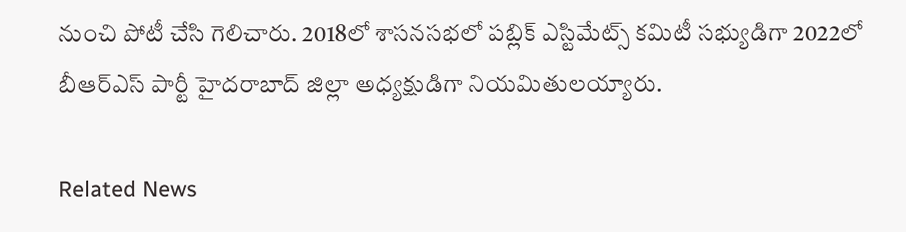నుంచి పోటీ చేసి గెలిచారు. 2018లో శాసనసభలో పబ్లిక్ ఎస్టిమేట్స్ కమిటీ సభ్యుడిగా 2022లో బీఆర్ఎస్ పార్టీ హైదరాబాద్ జిల్లా అధ్యక్షుడిగా నియమితులయ్యారు.

Related News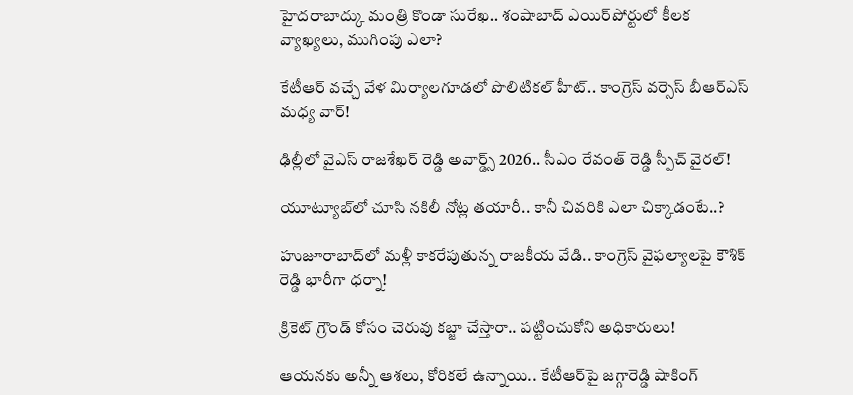హైదరాబాద్కు మంత్రి కొండా సురేఖ.. శంషాబాద్ ఎయిర్‌పోర్టులో కీలక వ్యాఖ్యలు, ముగింపు ఎలా?

కేటీఆర్ వచ్చే వేళ మిర్యాలగూడలో పొలిటికల్ హీట్.. కాంగ్రెస్ వర్సెస్ బీఆర్ఎస్ మధ్య వార్!

ఢిల్లీలో వైఎస్ రాజశేఖర్ రెడ్డి అవార్డ్స్ 2026.. సీఎం రేవంత్ రెడ్డి స్పీచ్ వైరల్!

యూట్యూబ్‌లో చూసి నకిలీ నోట్ల తయారీ.. కానీ చివరికి ఎలా చిక్కాడంటే..?

హుజూరాబాద్‌లో మళ్లీ కాకరేపుతున్న రాజకీయ వేడి.. కాంగ్రెస్ వైఫల్యాలపై కౌశిక్ రెడ్డి భారీగా ధర్నా!

క్రికెట్ గ్రౌండ్ కోసం చెరువు కబ్జా చేస్తారా.. పట్టించుకోని అధికారులు!

ఆయనకు అన్నీ ఆశలు, కోరికలే ఉన్నాయి.. కేటీఆర్‌పై జగ్గారెడ్డి షాకింగ్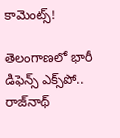కామెంట్స్!

తెలంగాణలో భారీ డిఫెన్స్ ఎక్స్‌పో.. రాజ్‌నాథ్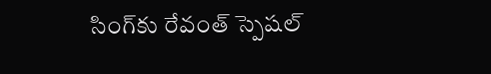సింగ్‌కు రేవంత్ స్పెషల్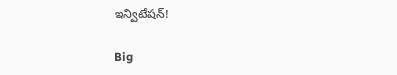ఇన్విటేషన్!

Big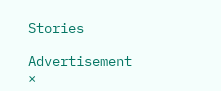Stories

Advertisement
×